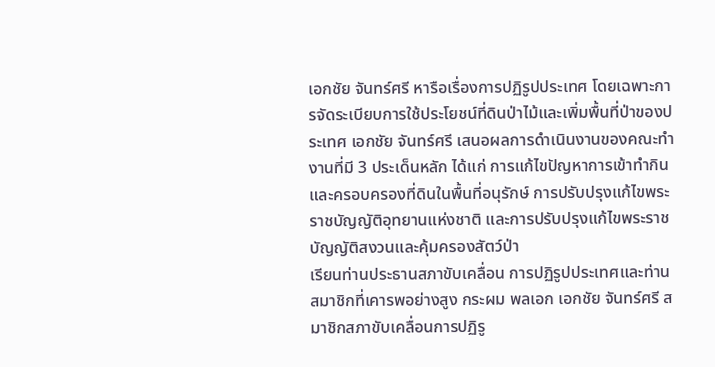เอกชัย จันทร์ศรี หารือเรื่องการปฏิรูปประเทศ โดยเฉพาะการจัดระเบียบการใช้ประโยชน์ที่ดินป่าไม้และเพิ่มพื้นที่ป่าของประเทศ เอกชัย จันทร์ศรี เสนอผลการดำเนินงานของคณะทำงานที่มี 3 ประเด็นหลัก ได้แก่ การแก้ไขปัญหาการเข้าทํากินและครอบครองที่ดินในพื้นที่อนุรักษ์ การปรับปรุงแก้ไขพระราชบัญญัติอุทยานแห่งชาติ และการปรับปรุงแก้ไขพระราชบัญญัติสงวนและคุ้มครองสัตว์ป่า
เรียนท่านประธานสภาขับเคลื่อน การปฏิรูปประเทศและท่านสมาชิกที่เคารพอย่างสูง กระผม พลเอก เอกชัย จันทร์ศรี สมาชิกสภาขับเคลื่อนการปฏิรู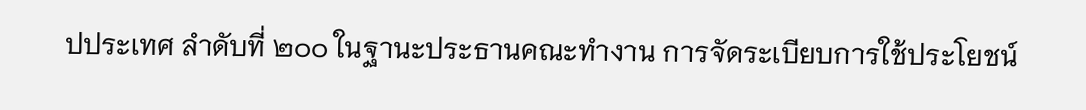ปประเทศ ลําดับที่ ๒๐๐ ในฐานะประธานคณะทํางาน การจัดระเบียบการใช้ประโยชน์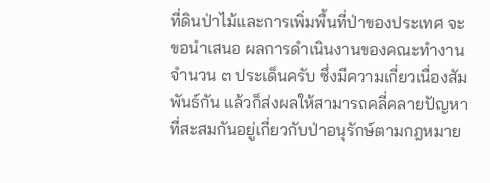ที่ดินป่าไม้และการเพิ่มพื้นที่ป่าของประเทศ จะขอนําเสนอ ผลการดําเนินงานของคณะทํางาน จํานวน ๓ ประเด็นครับ ซึ่งมีความเกี่ยวเนื่องสัมพันธ์กัน แล้วก็ส่งผลให้สามารถคลี่คลายปัญหาที่สะสมกันอยู่เกี่ยวกับป่าอนุรักษ์ตามกฎหมาย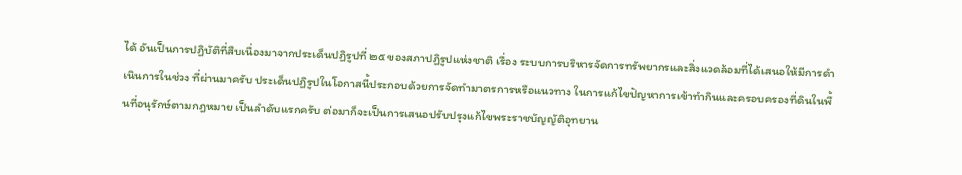ได้ อันเป็นการปฏิบัติที่สืบเนื่องมาจากประเด็นปฏิรูปที่ ๒๕ ของสภาปฏิรูปแห่งชาติ เรื่อง ระบบการบริหารจัดการทรัพยากรและสิ่งแวดล้อมที่ได้เสนอให้มีการดําเนินการในช่วง ที่ผ่านมาครับ ประเด็นปฏิรูปในโอกาสนี้ประกอบด้วยการจัดทํามาตรการหรือแนวทาง ในการแก้ไขปัญหาการเข้าทํากินและครอบครองที่ดินในพื้นที่อนุรักษ์ตามกฎหมาย เป็นลําดับแรกครับ ต่อมาก็จะเป็นการเสนอปรับปรุงแก้ไขพระราชบัญญัติอุทยาน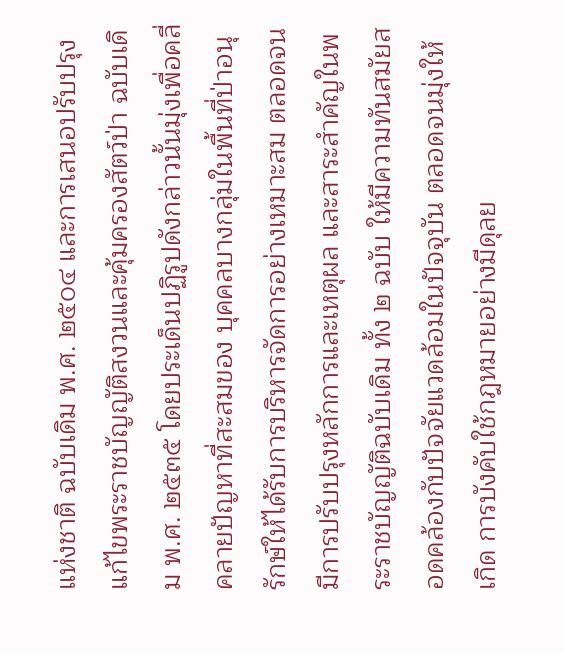แห่งชาติ ฉบับเดิม พ.ศ. ๒๕๐๔ และการเสนอปรับปรุงแก้ไขพระราชบัญญัติสงวนและคุ้มครองสัตว์ป่า ฉบับเดิม พ.ศ. ๒๕๓๕ โดยประเด็นปฏิรูปดังกล่าวนั้นมุ่งเพื่อคลี่คลายปัญหาที่สะสมของ บุคคลบางกลุ่มในพื้นที่ป่าอนุรักษ์ให้ได้รับการบริหารจัดการอย่างเหมาะสม ตลอดจน มีการปรับปรุงหลักการและเหตุผล และสาระสําคัญในพระราชบัญญัติฉบับเดิม ทั้ง ๒ ฉบับ ให้มีความทันสมัยสอดคล้องกับปัจจัยแวดล้อมในปัจจุบัน ตลอดจนมุ่งให้เกิด การบังคับใช้กฎหมายอย่างมีดุลย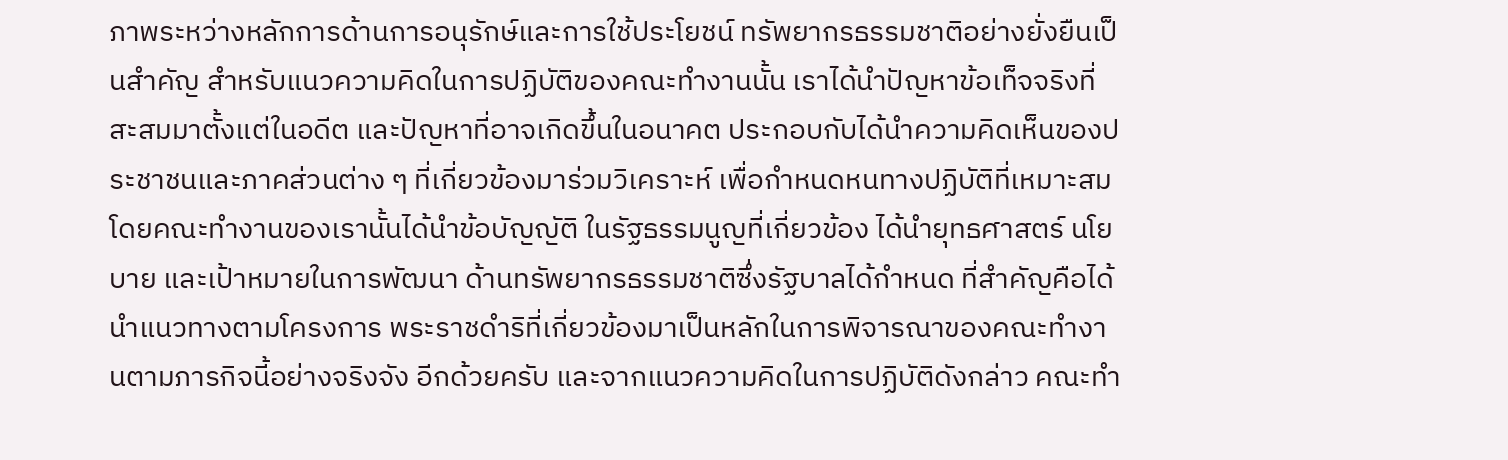ภาพระหว่างหลักการด้านการอนุรักษ์และการใช้ประโยชน์ ทรัพยากรธรรมชาติอย่างยั่งยืนเป็นสําคัญ สําหรับแนวความคิดในการปฏิบัติของคณะทํางานนั้น เราได้นําปัญหาข้อเท็จจริงที่สะสมมาตั้งแต่ในอดีต และปัญหาที่อาจเกิดขึ้นในอนาคต ประกอบกับได้นําความคิดเห็นของประชาชนและภาคส่วนต่าง ๆ ที่เกี่ยวข้องมาร่วมวิเคราะห์ เพื่อกําหนดหนทางปฏิบัติที่เหมาะสม โดยคณะทํางานของเรานั้นได้นําข้อบัญญัติ ในรัฐธรรมนูญที่เกี่ยวข้อง ได้นํายุทธศาสตร์ นโยบาย และเป้าหมายในการพัฒนา ด้านทรัพยากรธรรมชาติซึ่งรัฐบาลได้กําหนด ที่สําคัญคือได้นําแนวทางตามโครงการ พระราชดําริที่เกี่ยวข้องมาเป็นหลักในการพิจารณาของคณะทํางานตามภารกิจนี้อย่างจริงจัง อีกด้วยครับ และจากแนวความคิดในการปฏิบัติดังกล่าว คณะทํา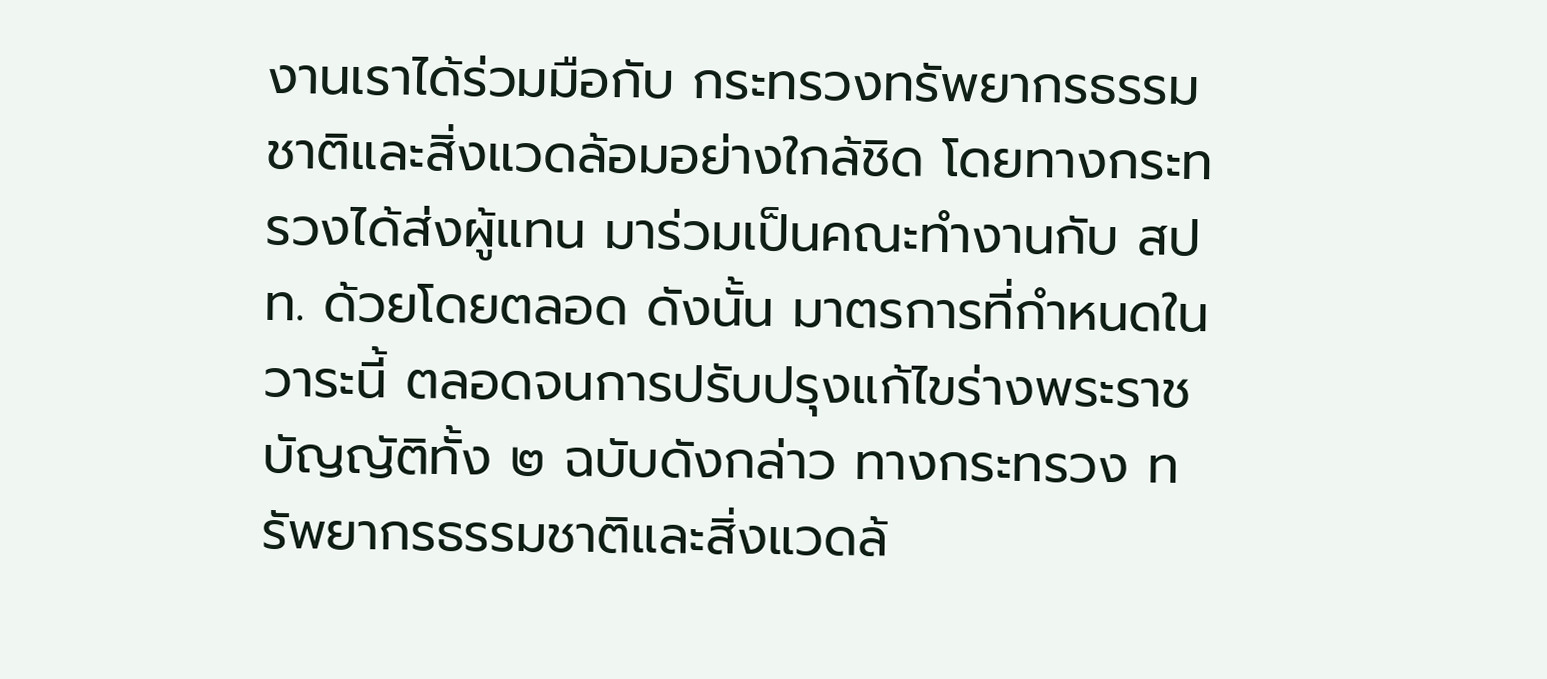งานเราได้ร่วมมือกับ กระทรวงทรัพยากรธรรมชาติและสิ่งแวดล้อมอย่างใกล้ชิด โดยทางกระทรวงได้ส่งผู้แทน มาร่วมเป็นคณะทํางานกับ สปท. ด้วยโดยตลอด ดังนั้น มาตรการที่กําหนดในวาระนี้ ตลอดจนการปรับปรุงแก้ไขร่างพระราชบัญญัติทั้ง ๒ ฉบับดังกล่าว ทางกระทรวง ทรัพยากรธรรมชาติและสิ่งแวดล้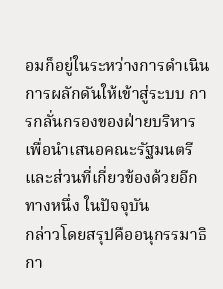อมก็อยู่ในระหว่างการดําเนินการผลักดันให้เข้าสู่ระบบ การกลั่นกรองของฝ่ายบริหาร เพื่อนําเสนอคณะรัฐมนตรีและส่วนที่เกี่ยวข้องด้วยอีกทางหนึ่ง ในปัจจุบัน
กล่าวโดยสรุปคืออนุกรรมาธิกา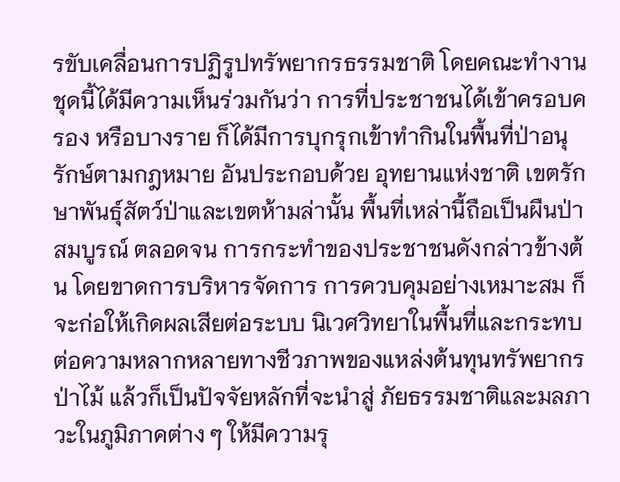รขับเคลื่อนการปฏิรูปทรัพยากรธรรมชาติ โดยคณะทํางานชุดนี้ได้มีความเห็นร่วมกันว่า การที่ประชาชนได้เข้าครอบครอง หรือบางราย ก็ได้มีการบุกรุกเข้าทํากินในพื้นที่ป่าอนุรักษ์ตามกฎหมาย อันประกอบด้วย อุทยานแห่งชาติ เขตรักษาพันธุ์สัตว์ป่าและเขตห้ามล่านั้น พื้นที่เหล่านี้ถือเป็นผืนป่าสมบูรณ์ ตลอดจน การกระทําของประชาชนดังกล่าวข้างต้น โดยขาดการบริหารจัดการ การควบคุมอย่างเหมาะสม ก็จะก่อให้เกิดผลเสียต่อระบบ นิเวศวิทยาในพื้นที่และกระทบต่อความหลากหลายทางชีวภาพของแหล่งต้นทุนทรัพยากร ป่าไม้ แล้วก็เป็นปัจจัยหลักที่จะนําสู่ ภัยธรรมชาติและมลภาวะในภูมิภาคต่าง ๆ ให้มีความรุ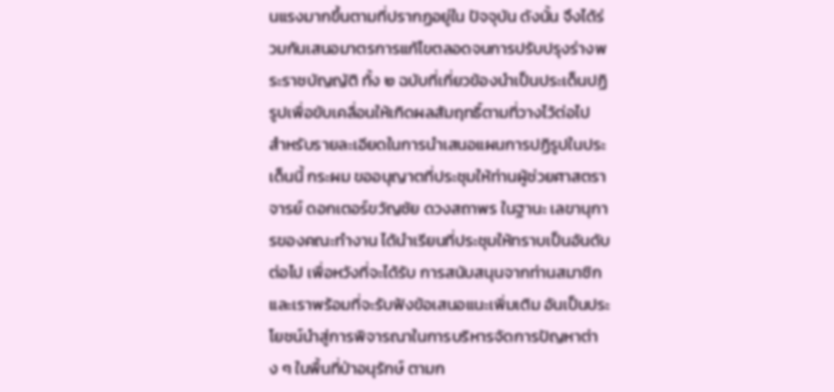นแรงมากขึ้นตามที่ปรากฏอยู่ใน ปัจจุบัน ดังนั้น จึงได้ร่วมกันเสนอมาตรการแก้ไขตลอดจนการปรับปรุงร่างพระราชบัญญัติ ทั้ง ๒ ฉบับที่เกี่ยวข้องนําเป็นประเด็นปฏิรูปเพื่อขับเคลื่อนให้เกิดผลสัมฤทธิ์ตามที่วางไว้ต่อไป
สําหรับรายละเอียดในการนําเสนอแผนการปฏิรูปในประเด็นนี้ กระผม ขออนุญาตที่ประชุมให้ท่านผู้ช่วยศาสตราจารย์ ดอกเตอร์ขวัญชัย ดวงสถาพร ในฐานะ เลขานุการของคณะทํางาน ได้นําเรียนที่ประชุมให้ทราบเป็นอันดับต่อไป เพื่อหวังที่จะได้รับ การสนับสนุนจากท่านสมาชิก และเราพร้อมที่จะรับฟังข้อเสนอแนะเพิ่มเติม อันเป็นประโยชน์นําสู่การพิจารณาในการบริหารจัดการปัญหาต่าง ๆ ในพื้นที่ป่าอนุรักษ์ ตามก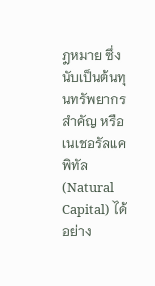ฎหมาย ซึ่งนับเป็นต้นทุนทรัพยากรสําคัญ หรือเนเชอรัลแคพิทัล (Natural Capital) ได้อย่าง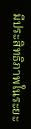มีประสิทธิภาพในระยะ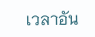เวลาอัน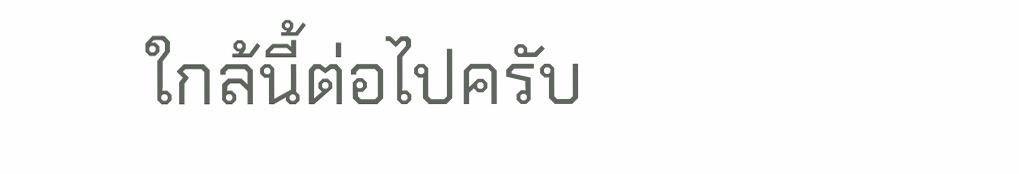ใกล้นี้ต่อไปครับ